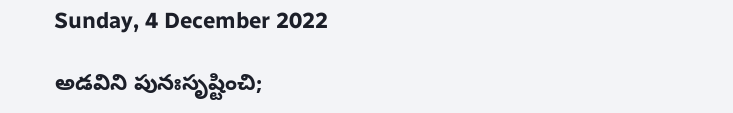Sunday, 4 December 2022

అడవిని పునఃసృష్టించి;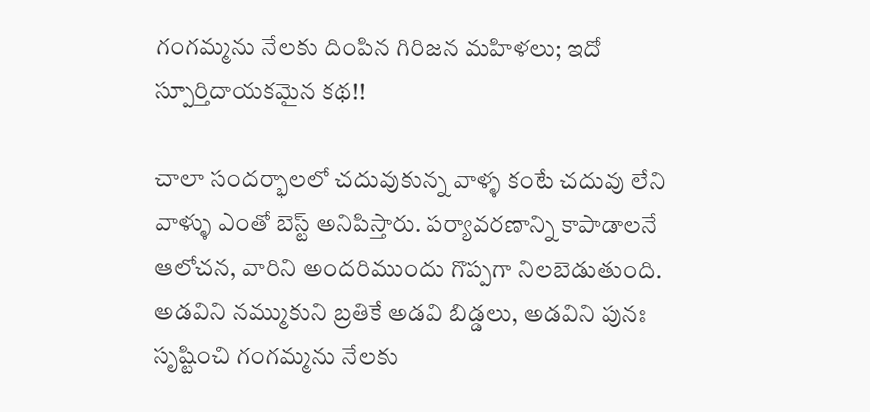గంగమ్మను నేలకు దింపిన గిరిజన మహిళలు; ఇదో స్పూర్తిదాయకమైన కథ!!

చాలా సందర్భాలలో చదువుకున్న వాళ్ళ కంటే చదువు లేని వాళ్ళు ఎంతో బెస్ట్ అనిపిస్తారు. పర్యావరణాన్ని కాపాడాలనే ఆలోచన, వారిని అందరిముందు గొప్పగా నిలబెడుతుంది. అడవిని నమ్ముకుని బ్రతికే అడవి బిడ్డలు, అడవిని పునః సృష్టించి గంగమ్మను నేలకు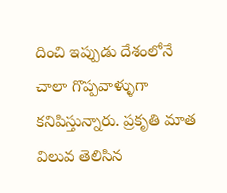దించి ఇప్పుడు దేశంలోనే చాలా గొప్పవాళ్ళుగా కనిపిస్తున్నారు. ప్రకృతి మాత విలువ తెలిసిన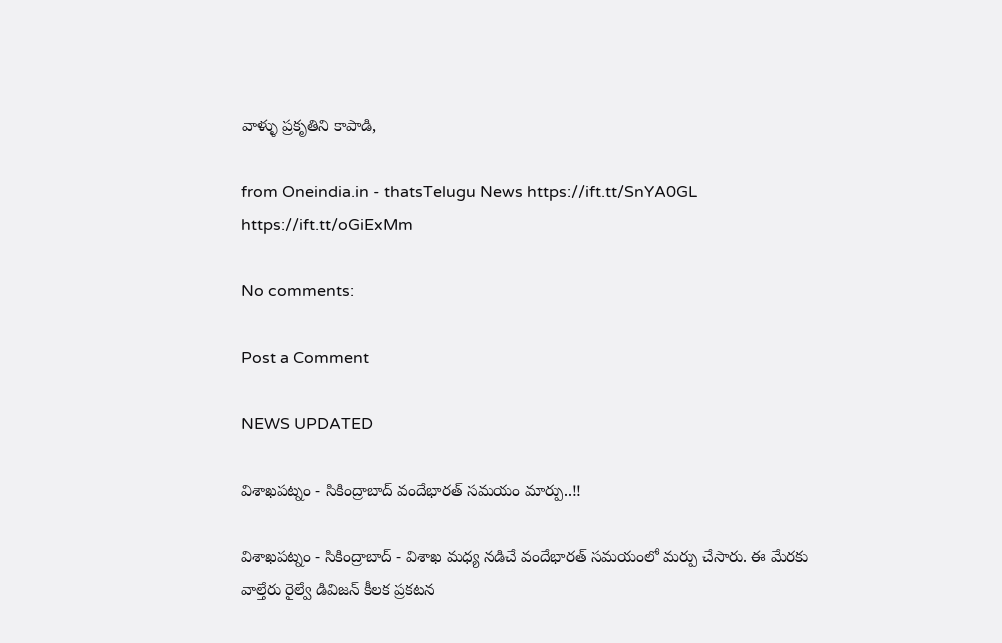వాళ్ళు ప్రకృతిని కాపాడి,

from Oneindia.in - thatsTelugu News https://ift.tt/SnYA0GL
https://ift.tt/oGiExMm

No comments:

Post a Comment

NEWS UPDATED

విశాఖపట్నం - సికింద్రాబాద్ వందేభారత్ సమయం మార్పు..!!

విశాఖపట్నం - సికింద్రాబాద్ - విశాఖ మధ్య నడిచే వందేభారత్ సమయంలో మర్పు చేసారు. ఈ మేరకు వాల్తేరు రైల్వే డివిజన్ కీలక ప్రకటన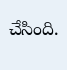చేసింది.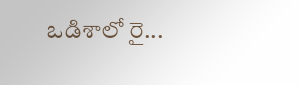ఒడిశాలో రై...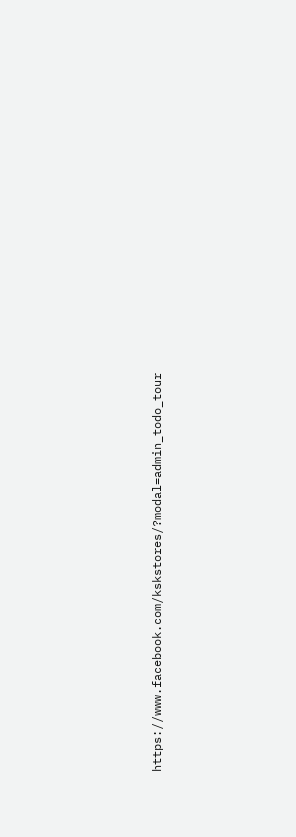https://www.facebook.com/kskstores/?modal=admin_todo_tour